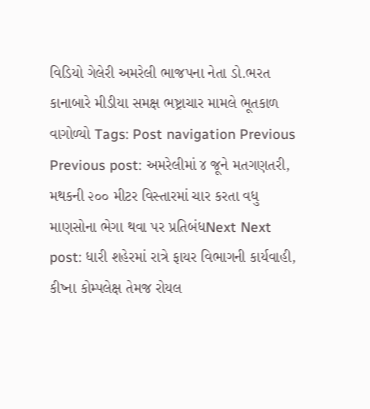વિડિયો ગેલેરી અમરેલી ભાજપના નેતા ડો.ભરત કાનાબારે મીડીયા સમક્ષ ભષ્ટ્રાચાર મામલે ભૂતકાળ વાગોળ્યો Tags: Post navigation Previous Previous post: અમરેલીમાં ૪ જૂને મતગણતરી, મથકની ૨૦૦ મીટર વિસ્તારમાં ચાર કરતા વધુ માણસોના ભેગા થવા પર પ્રતિબંધNext Next post: ધારી શહેરમાં રાત્રે ફાયર વિભાગની કાર્યવાહી, કીષ્ના કોમ્પલેક્ષ તેમજ રોયલ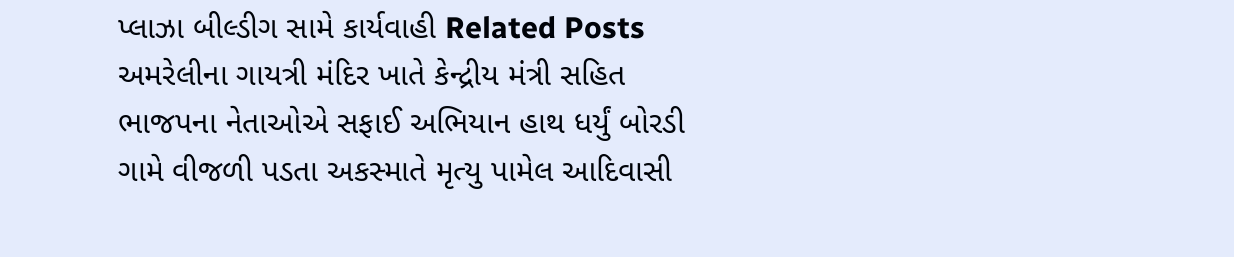પ્લાઝા બીલ્ડીગ સામે કાર્યવાહી Related Posts અમરેલીના ગાયત્રી મંદિર ખાતે કેન્દ્રીય મંત્રી સહિત ભાજપના નેતાઓએ સફાઈ અભિયાન હાથ ધર્યું બોરડી ગામે વીજળી પડતા અકસ્માતે મૃત્યુ પામેલ આદિવાસી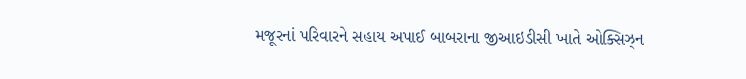મજૂરનાં પરિવારને સહાય અપાઈ બાબરાના જીઆઇડીસી ખાતે ઓક્સિઝ્ન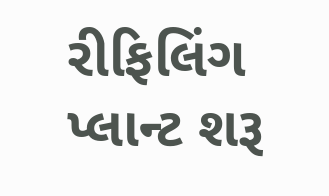રીફિલિંગ પ્લાન્ટ શરૂ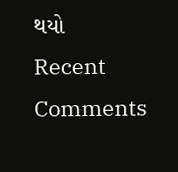થયો
Recent Comments